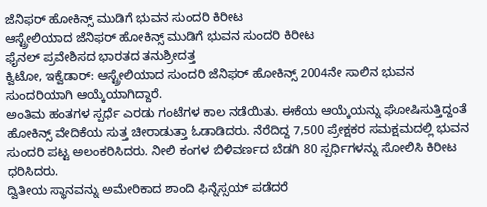ಜೆನಿಫರ್ ಹೋಕಿನ್ಸ್ ಮುಡಿಗೆ ಭುವನ ಸುಂದರಿ ಕಿರೀಟ
ಆಸ್ಟ್ರೇಲಿಯಾದ ಜೆನಿಫರ್ ಹೋಕಿನ್ಸ್ ಮುಡಿಗೆ ಭುವನ ಸುಂದರಿ ಕಿರೀಟ
ಫೈನಲ್ ಪ್ರವೇಶಿಸದ ಭಾರತದ ತನುಶ್ರೀದತ್ತ
ಕ್ವಿಟೋ, ಇಕ್ವೆಡಾರ್: ಆಸ್ಟ್ರೇಲಿಯಾದ ಸುಂದರಿ ಜೆನಿಫರ್ ಹೋಕಿನ್ಸ್ 2004ನೇ ಸಾಲಿನ ಭುವನ ಸುಂದರಿಯಾಗಿ ಆಯ್ಕೆಯಾಗಿದ್ದಾರೆ.
ಅಂತಿಮ ಹಂತಗಳ ಸ್ಪರ್ಧೆ ಎರಡು ಗಂಟೆಗಳ ಕಾಲ ನಡೆಯಿತು. ಈಕೆಯ ಆಯ್ಕೆಯನ್ನು ಘೋಷಿಸುತ್ತಿದ್ದಂತೆ ಹೋಕಿನ್ಸ್ ವೇದಿಕೆಯ ಸುತ್ತ ಚೀರಾಡುತ್ತಾ ಓಡಾಡಿದರು. ನೆರೆದಿದ್ದ 7,500 ಪ್ರೇಕ್ಷಕರ ಸಮಕ್ಷಮದಲ್ಲಿ ಭುವನ ಸುಂದರಿ ಪಟ್ಟ ಅಲಂಕರಿಸಿದರು. ನೀಲಿ ಕಂಗಳ ಬಿಳಿವರ್ಣದ ಬೆಡಗಿ 80 ಸ್ಪರ್ಧಿಗಳನ್ನು ಸೋಲಿಸಿ ಕಿರೀಟ ಧರಿಸಿದರು.
ದ್ವಿತೀಯ ಸ್ಥಾನವನ್ನು ಅಮೇರಿಕಾದ ಶಾಂದಿ ಫಿನ್ನೆಸ್ಸಯ್ ಪಡೆದರೆ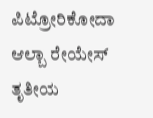ಪಿಟ್ರೋರಿಕೋದಾ ಆಲ್ಬಾ ರೇಯೇಸ್ ತೃತೀಯ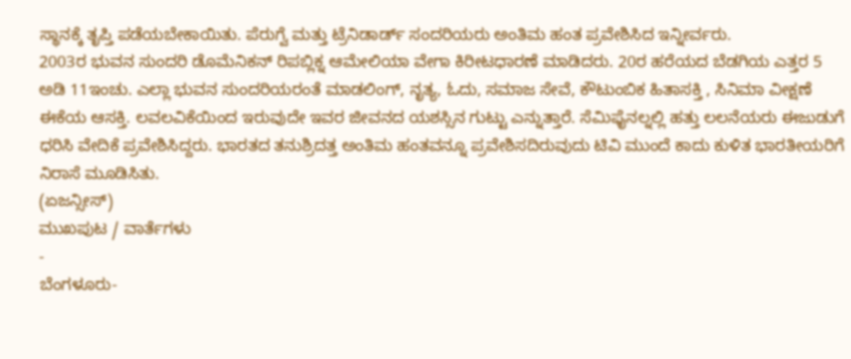ಸ್ಥಾನಕ್ಕೆ ತೃಪ್ತಿ ಪಡೆಯಬೇಕಾಯಿತು. ಪೆರುಗ್ವೆ ಮತ್ತು ಟ್ರೆನಿಡಾರ್ಡ್ ಸಂದರಿಯರು ಅಂತಿಮ ಹಂತ ಪ್ರವೇಶಿಸಿದ ಇನ್ನೀರ್ವರು.
2003ರ ಭುವನ ಸುಂದರಿ ಡೊಮೆನಿಕನ್ ರಿಪಬ್ಲಿಕ್ನ ಆಮೇಲಿಯಾ ವೇಗಾ ಕಿರೀಟಧಾರಣೆ ಮಾಡಿದರು. 20ರ ಹರೆಯದ ಬೆಡಗಿಯ ಎತ್ತರ 5 ಅಡಿ 11ಇಂಚು. ಎಲ್ಲಾ ಭುವನ ಸುಂದರಿಯರಂತೆ ಮಾಡಲಿಂಗ್, ನೃತ್ಯ, ಓದು, ಸಮಾಜ ಸೇವೆ, ಕೌಟುಂಬಿಕ ಹಿತಾಸಕ್ತಿ , ಸಿನಿಮಾ ವೀಕ್ಷಣೆ ಈಕೆಯ ಆಸಕ್ತಿ. ಲವಲವಿಕೆಯಿಂದ ಇರುವುದೇ ಇವರ ಜೀವನದ ಯಶಸ್ಸಿನ ಗುಟ್ಟು ಎನ್ನುತ್ತಾರೆ. ಸೆಮಿಫೈನಲ್ನಲ್ಲಿ ಹತ್ತು ಲಲನೆಯರು ಈಜುಡುಗೆ ಧರಿಸಿ ವೇದಿಕೆ ಪ್ರವೇಶಿಸಿದ್ದರು. ಭಾರತದ ತನುಶ್ರಿದತ್ತ ಅಂತಿಮ ಹಂತವನ್ನೂ ಪ್ರವೇಶಿಸದಿರುವುದು ಟಿವಿ ಮುಂದೆ ಕಾದು ಕುಳಿತ ಭಾರತೀಯರಿಗೆ ನಿರಾಸೆ ಮೂಡಿಸಿತು.
(ಏಜನ್ಸೀಸ್)
ಮುಖಪುಟ / ವಾರ್ತೆಗಳು
-
ಬೆಂಗಳೂರು-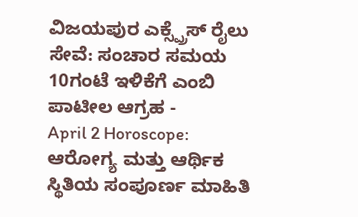ವಿಜಯಪುರ ಎಕ್ಸ್ಪ್ರೆಸ್ ರೈಲು ಸೇವೆ: ಸಂಚಾರ ಸಮಯ 10ಗಂಟೆ ಇಳಿಕೆಗೆ ಎಂಬಿ ಪಾಟೀಲ ಆಗ್ರಹ -
April 2 Horoscope: ಆರೋಗ್ಯ ಮತ್ತು ಆರ್ಥಿಕ ಸ್ಥಿತಿಯ ಸಂಪೂರ್ಣ ಮಾಹಿತಿ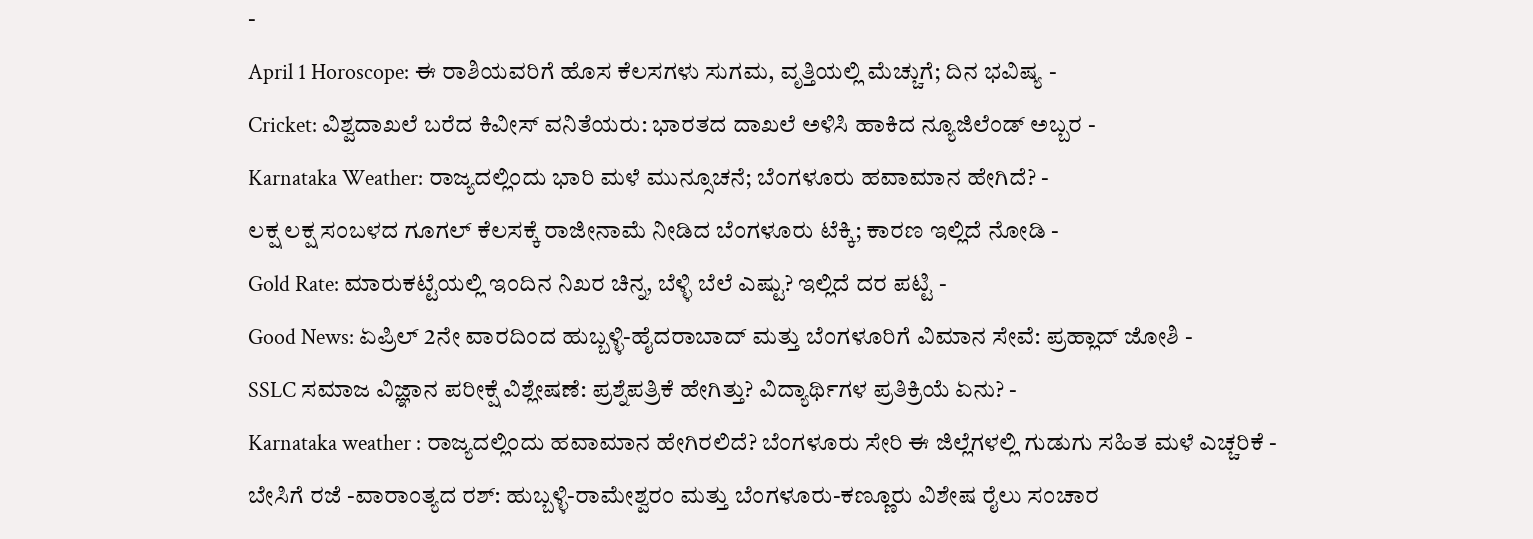-
April 1 Horoscope: ಈ ರಾಶಿಯವರಿಗೆ ಹೊಸ ಕೆಲಸಗಳು ಸುಗಮ, ವೃತ್ತಿಯಲ್ಲಿ ಮೆಚ್ಚುಗೆ; ದಿನ ಭವಿಷ್ಯ -
Cricket: ವಿಶ್ವದಾಖಲೆ ಬರೆದ ಕಿವೀಸ್ ವನಿತೆಯರು: ಭಾರತದ ದಾಖಲೆ ಅಳಿಸಿ ಹಾಕಿದ ನ್ಯೂಜಿಲೆಂಡ್ ಅಬ್ಬರ -
Karnataka Weather: ರಾಜ್ಯದಲ್ಲಿಂದು ಭಾರಿ ಮಳೆ ಮುನ್ಸೂಚನೆ; ಬೆಂಗಳೂರು ಹವಾಮಾನ ಹೇಗಿದೆ? -
ಲಕ್ಷ ಲಕ್ಷ ಸಂಬಳದ ಗೂಗಲ್ ಕೆಲಸಕ್ಕೆ ರಾಜೀನಾಮೆ ನೀಡಿದ ಬೆಂಗಳೂರು ಟೆಕ್ಕಿ; ಕಾರಣ ಇಲ್ಲಿದೆ ನೋಡಿ -
Gold Rate: ಮಾರುಕಟ್ಟೆಯಲ್ಲಿ ಇಂದಿನ ನಿಖರ ಚಿನ್ನ, ಬೆಳ್ಳಿ ಬೆಲೆ ಎಷ್ಟು? ಇಲ್ಲಿದೆ ದರ ಪಟ್ಟಿ -
Good News: ಏಪ್ರಿಲ್ 2ನೇ ವಾರದಿಂದ ಹುಬ್ಬಳ್ಳಿ-ಹೈದರಾಬಾದ್ ಮತ್ತು ಬೆಂಗಳೂರಿಗೆ ವಿಮಾನ ಸೇವೆ: ಪ್ರಹ್ಲಾದ್ ಜೋಶಿ -
SSLC ಸಮಾಜ ವಿಜ್ಞಾನ ಪರೀಕ್ಷೆ ವಿಶ್ಲೇಷಣೆ: ಪ್ರಶ್ನೆಪತ್ರಿಕೆ ಹೇಗಿತ್ತು? ವಿದ್ಯಾರ್ಥಿಗಳ ಪ್ರತಿಕ್ರಿಯೆ ಏನು? -
Karnataka weather : ರಾಜ್ಯದಲ್ಲಿಂದು ಹವಾಮಾನ ಹೇಗಿರಲಿದೆ? ಬೆಂಗಳೂರು ಸೇರಿ ಈ ಜಿಲ್ಲೆಗಳಲ್ಲಿ ಗುಡುಗು ಸಹಿತ ಮಳೆ ಎಚ್ಚರಿಕೆ -
ಬೇಸಿಗೆ ರಜೆ -ವಾರಾಂತ್ಯದ ರಶ್: ಹುಬ್ಬಳ್ಳಿ-ರಾಮೇಶ್ವರಂ ಮತ್ತು ಬೆಂಗಳೂರು-ಕಣ್ಣೂರು ವಿಶೇಷ ರೈಲು ಸಂಚಾರ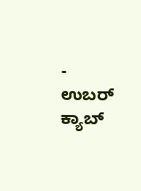-
ಉಬರ್ ಕ್ಯಾಬ್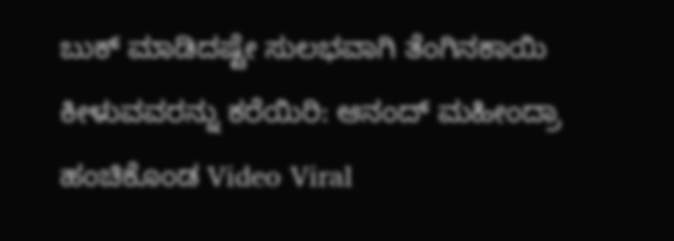ಬುಕ್ ಮಾಡಿದಷ್ಟೇ ಸುಲಭವಾಗಿ ತೆಂಗಿನಕಾಯಿ ಕೀಳುವವರನ್ನು ಕರೆಯಿರಿ: ಆನಂದ್ ಮಹೀಂದ್ರಾ ಹಂಚಿಕೊಂಡ Video Viral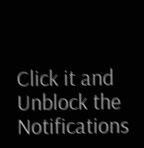Click it and Unblock the Notifications